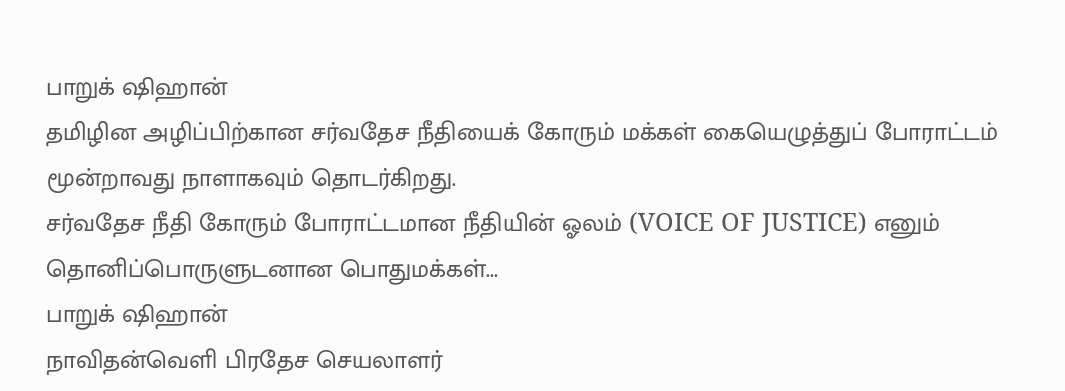பாறுக் ஷிஹான்
தமிழின அழிப்பிற்கான சர்வதேச நீதியைக் கோரும் மக்கள் கையெழுத்துப் போராட்டம் மூன்றாவது நாளாகவும் தொடர்கிறது.
சர்வதேச நீதி கோரும் போராட்டமான நீதியின் ஓலம் (VOICE OF JUSTICE) எனும் தொனிப்பொருளுடனான பொதுமக்கள்...
பாறுக் ஷிஹான்
நாவிதன்வெளி பிரதேச செயலாளர்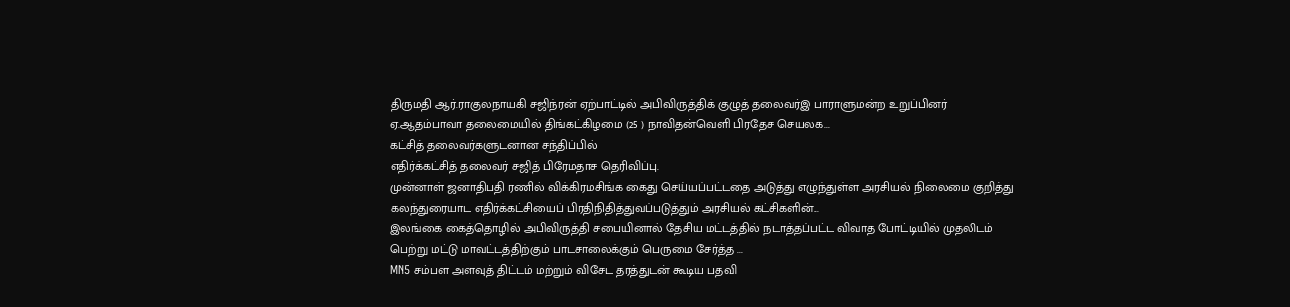திருமதி ஆர்.ராகுலநாயகி சஜிந்ரன் ஏற்பாட்டில் அபிவிருத்திக் குழுத் தலைவர்இ பாராளுமன்ற உறுப்பினர் ஏ.ஆதம்பாவா தலைமையில் திங்கட்கிழமை (25 ) நாவிதன்வெளி பிரதேச செயலக...
கட்சித் தலைவர்களுடனான சந்திப்பில்
எதிர்க்கட்சித் தலைவர் சஜித் பிரேமதாச தெரிவிப்பு.
முன்னாள் ஜனாதிபதி ரணில் விக்கிரமசிங்க கைது செய்யப்பட்டதை அடுத்து எழுந்துள்ள அரசியல் நிலைமை குறித்து கலந்துரையாட எதிர்க்கட்சியைப் பிரதிநிதித்துவப்படுத்தும் அரசியல் கட்சிகளின்...
இலங்கை கைத்தொழில் அபிவிருத்தி சபையினால் தேசிய மட்டத்தில் நடாத்தப்பட்ட விவாத போட்டியில் முதலிடம் பெற்று மட்டு மாவட்டத்திற்கும் பாடசாலைக்கும் பெருமை சேர்த்த ...
MN5 சம்பள அளவுத் திட்டம் மற்றும் விசேட தரத்துடன் கூடிய பதவி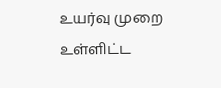உயர்வு முறை உள்ளிட்ட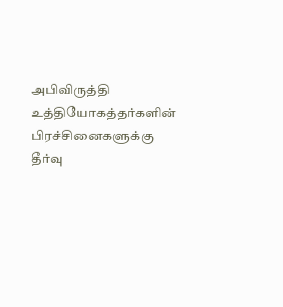அபிவிருத்தி உத்தியோகத்தர்களின் பிரச்சினைகளுக்கு தீர்வு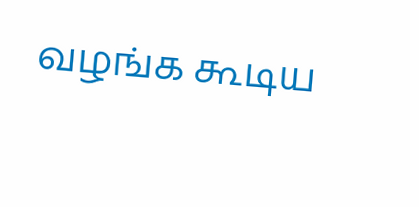வழங்க கூடிய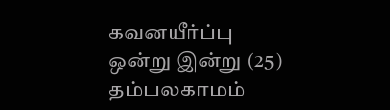கவனயீர்ப்பு ஒன்று இன்று (25) தம்பலகாமம்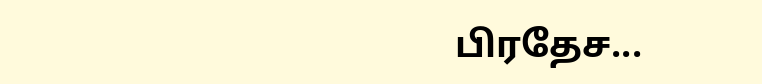பிரதேச...